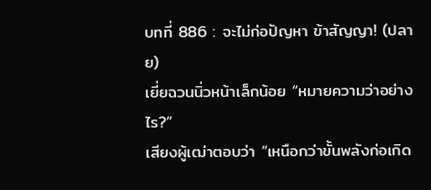บทที่ 886 : จะไม่ก่อปัญหา ข้าสัญญา! (ปลาย)
เยี่ยฉวนนิ่วหน้าเล็กน้อย “หมายความว่าอย่างไร?”
เสียงผู้เฒ่าตอบว่า “เหนือกว่าขั้นพลังก่อเกิด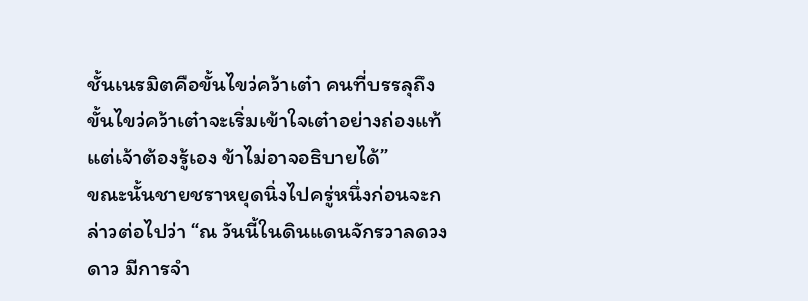ชั้นเนรมิตคือขั้นไขว่คว้าเต๋า คนที่บรรลุถึงขั้นไขว่คว้าเต๋าจะเริ่มเข้าใจเต๋าอย่างถ่องแท้ แต่เจ้าต้องรู้เอง ข้าไม่อาจอธิบายได้”
ขณะนั้นชายชราหยุดนิ่งไปครู่หนึ่งก่อนจะกล่าวต่อไปว่า “ณ วันนี้ในดินแดนจักรวาลดวงดาว มีการจำ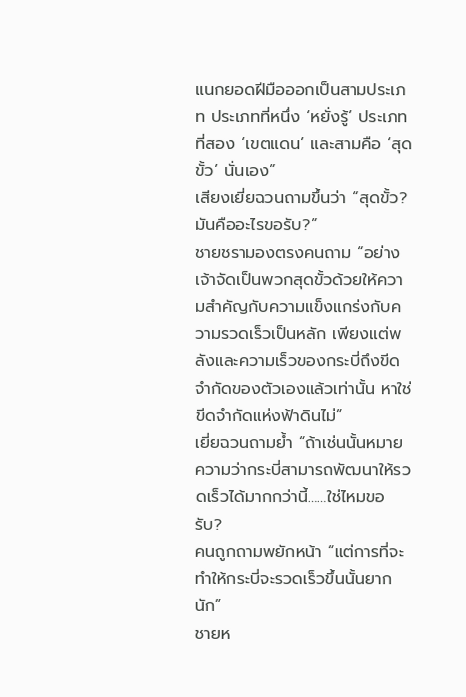แนกยอดฝีมือออกเป็นสามประเภท ประเภทที่หนึ่ง ‘หยั่งรู้’ ประเภทที่สอง ‘เขตแดน’ และสามคือ ‘สุดขั้ว’ นั่นเอง”
เสียงเยี่ยฉวนถามขึ้นว่า “สุดขั้ว? มันคืออะไรขอรับ?”
ชายชรามองตรงคนถาม “อย่างเจ้าจัดเป็นพวกสุดขั้วด้วยให้ความสำคัญกับความแข็งแกร่งกับความรวดเร็วเป็นหลัก เพียงแต่พลังและความเร็วของกระบี่ถึงขีดจำกัดของตัวเองแล้วเท่านั้น หาใช่ขีดจำกัดแห่งฟ้าดินไม่”
เยี่ยฉวนถามย้ำ “ถ้าเช่นนั้นหมายความว่ากระบี่สามารถพัฒนาให้รวดเร็วได้มากกว่านี้……ใช่ไหมขอรับ?
คนถูกถามพยักหน้า “แต่การที่จะทำให้กระบี่จะรวดเร็วขึ้นนั้นยากนัก”
ชายห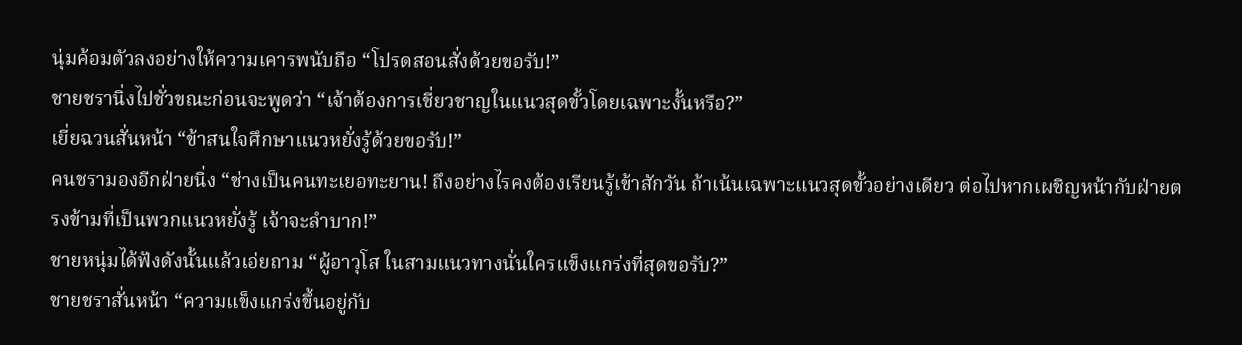นุ่มค้อมตัวลงอย่างให้ความเคารพนับถือ “โปรดสอนสั่งด้วยขอรับ!”
ชายชรานิ่งไปชั่วขณะก่อนจะพูดว่า “เจ้าต้องการเชี่ยวชาญในแนวสุดขั้วโดยเฉพาะงั้นหรือ?”
เยี่ยฉวนสั่นหน้า “ข้าสนใจศึกษาแนวหยั่งรู้ด้วยขอรับ!”
คนชรามองอีกฝ่ายนิ่ง “ช่างเป็นคนทะเยอทะยาน! ถึงอย่างไรคงต้องเรียนรู้เข้าสักวัน ถ้าเน้นเฉพาะแนวสุดขั้วอย่างเดียว ต่อไปหากเผชิญหน้ากับฝ่ายตรงข้ามที่เป็นพวกแนวหยั่งรู้ เจ้าจะลำบาก!”
ชายหนุ่มได้ฟังดังนั้นแล้วเอ่ยถาม “ผู้อาวุโส ในสามแนวทางนั่นใครแข็งแกร่งที่สุดขอรับ?”
ชายชราสั่นหน้า “ความแข็งแกร่งขึ้นอยู่กับ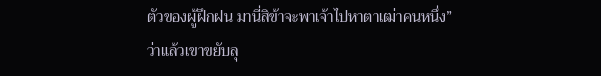ตัวของผู้ฝึกฝน มานี่สิข้าจะพาเจ้าไปหาตาเฒ่าคนหนึ่ง”
ว่าแล้วเขาขยับลุ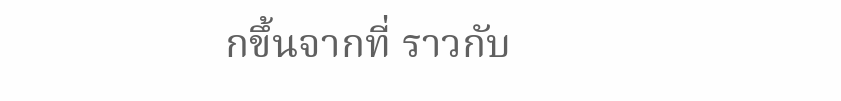กขึ้นจากที่ ราวกับ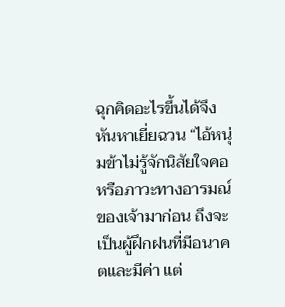ฉุกคิดอะไรขึ้นได้จึงหันหาเยี่ยฉวน “ไอ้หนุ่มข้าไม่รู้จักนิสัยใจคอหรือภาวะทางอารมณ์ของเจ้ามาก่อน ถึงจะเป็นผู้ฝึกฝนที่มีอนาคตและมีค่า แต่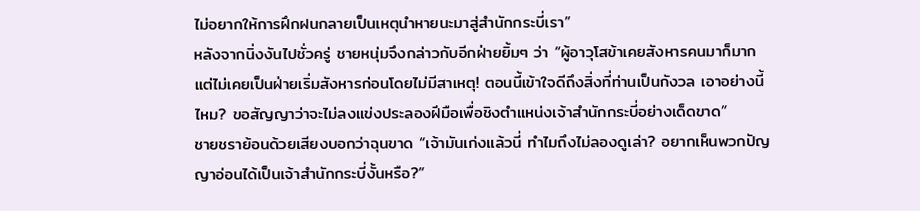ไม่อยากให้การฝึกฝนกลายเป็นเหตุนำหายนะมาสู่สำนักกระบี่เรา”
หลังจากนิ่งงันไปชั่วครู่ ชายหนุ่มจึงกล่าวกับอีกฝ่ายยิ้มๆ ว่า “ผู้อาวุโสข้าเคยสังหารคนมาก็มาก แต่ไม่เคยเป็นฝ่ายเริ่มสังหารก่อนโดยไม่มีสาเหตุ! ตอนนี้เข้าใจดีถึงสิ่งที่ท่านเป็นกังวล เอาอย่างนี้ไหม? ขอสัญญาว่าจะไม่ลงแข่งประลองฝีมือเพื่อชิงตำแหน่งเจ้าสำนักกระบี่อย่างเด็ดขาด”
ชายชราย้อนด้วยเสียงบอกว่าฉุนขาด “เจ้ามันเก่งแล้วนี่ ทำไมถึงไม่ลองดูเล่า? อยากเห็นพวกปัญญาอ่อนได้เป็นเจ้าสำนักกระบี่งั้นหรือ?”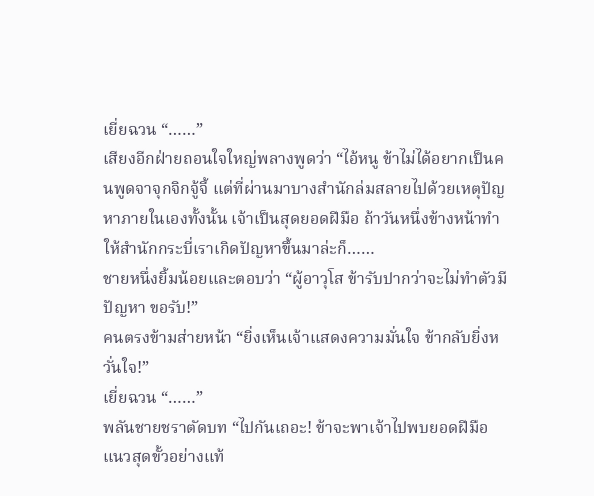เยี่ยฉวน “……”
เสียงอีกฝ่ายถอนใจใหญ่พลางพูดว่า “ไอ้หนู ข้าไม่ได้อยากเป็นคนพูดจาจุกจิกจู้จี้ แต่ที่ผ่านมาบางสำนักล่มสลายไปด้วยเหตุปัญหาภายในเองทั้งนั้น เจ้าเป็นสุดยอดฝีมือ ถ้าวันหนึ่งข้างหน้าทำให้สำนักกระบี่เราเกิดปัญหาขึ้นมาล่ะก็……
ชายหนึ่งยิ้มน้อยและตอบว่า “ผู้อาวุโส ข้ารับปากว่าจะไม่ทำตัวมีปัญหา ขอรับ!”
คนตรงข้ามส่ายหน้า “ยิ่งเห็นเจ้าแสดงความมั่นใจ ข้ากลับยิ่งหวั่นใจ!”
เยี่ยฉวน “……”
พลันชายชราตัดบท “ไปกันเถอะ! ข้าจะพาเจ้าไปพบยอดฝีมือแนวสุดขั้วอย่างแท้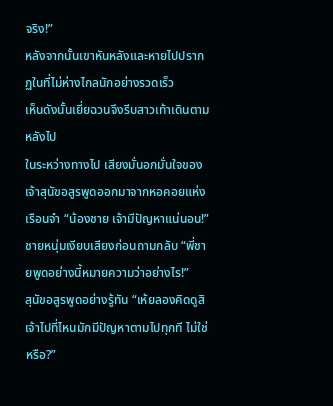จริง!”
หลังจากนั้นเขาหันหลังและหายไปปรากฏในที่ไม่ห่างไกลนักอย่างรวดเร็ว
เห็นดังนั้นเยี่ยฉวนจึงรีบสาวเท้าเดินตามหลังไป
ในระหว่างทางไป เสียงมั่นอกมั่นใจของเจ้าสุนัขอสูรพูดออกมาจากหอคอยแห่งเรือนจำ “น้องชาย เจ้ามีปัญหาแน่นอน!”
ชายหนุ่มเงียบเสียงก่อนถามกลับ “พี่ชายพูดอย่างนี้หมายความว่าอย่างไร!”
สุนัขอสูรพูดอย่างรู้ทัน “เห้ยลองคิดดูสิ เจ้าไปที่ไหนมักมีปัญหาตามไปทุกที ไม่ใช่หรือ?”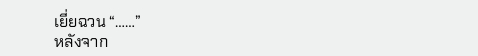เยี่ยฉวน “……”
หลังจาก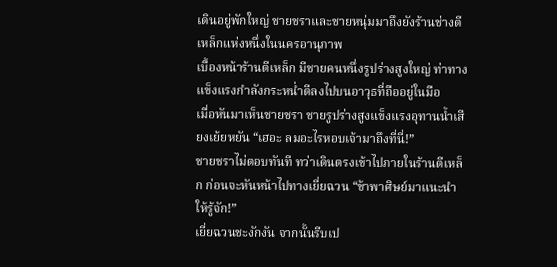เดินอยู่พักใหญ่ ชายชราและชายหนุ่มมาถึงยังร้านช่างตีเหล็กแห่งหนึ่งในนครอานุภาพ
เบื้องหน้าร้านตีเหล็ก มีชายคนหนึ่งรูปร่างสูงใหญ่ ท่าทางแข็งแรงกำลังกระหน่ำตีลงไปบนอาวุธที่ถืออยู่ในมือ
เมื่อหันมาเห็นชายชรา ชายรูปร่างสูงแข็งแรงอุทานน้ำเสียงเย้ยหยัน “เฮอะ ลมอะไรหอบเจ้ามาถึงที่นี่!”
ชายชราไม่ตอบทันที ทว่าเดินตรงเข้าไปภายในร้านตีเหล็ก ก่อนจะหันหน้าไปทางเยี่ยฉวน “ข้าพาศิษย์มาแนะนำให้รู้จัก!”
เยี่ยฉวนชะงักงัน จากนั้นรีบเป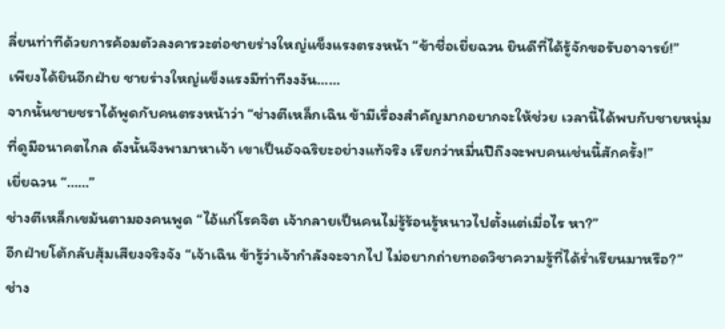ลี่ยนท่าทีด้วยการค้อมตัวลงคารวะต่อชายร่างใหญ่แข็งแรงตรงหน้า “ข้าชื่อเยี่ยฉวน ยินดีที่ได้รู้จักขอรับอาจารย์!”
เพียงได้ยินอีกฝ่าย ชายร่างใหญ่แข็งแรงมีท่าทีงงงัน……
จากนั้นชายชราได้พูดกับคนตรงหน้าว่า “ช่างตีเหล็กเฉิน ข้ามีเรื่องสำคัญมากอยากจะให้ช่วย เวลานี้ได้พบกับชายหนุ่มที่ดูมีอนาคตไกล ดังนั้นจึงพามาหาเจ้า เขาเป็นอัจฉริยะอย่างแท้จริง เรียกว่าหมื่นปีถึงจะพบคนเช่นนี้สักครั้ง!”
เยี่ยฉวน “……”
ช่างตีเหล็กเขม้นตามองคนพูด “ไอ้แก่โรคจิต เจ้ากลายเป็นคนไม่รู้ร้อนรู้หนาวไปตั้งแต่เมื่อไร หา?”
อีกฝ่ายโต้กลับสุ้มเสียงจริงจัง “เจ้าเฉิน ข้ารู้ว่าเจ้ากำลังจะจากไป ไม่อยากถ่ายทอดวิชาความรู้ที่ได้ร่ำเรียนมาหรือ?”
ช่าง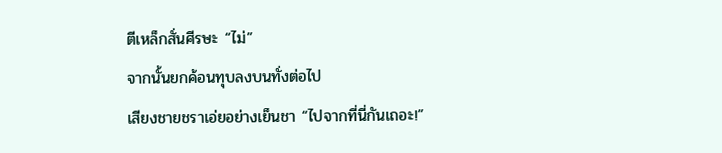ตีเหล็กสั่นศีรษะ “ไม่”
จากนั้นยกค้อนทุบลงบนทั่งต่อไป
เสียงชายชราเอ่ยอย่างเย็นชา “ไปจากที่นี่กันเถอะ!”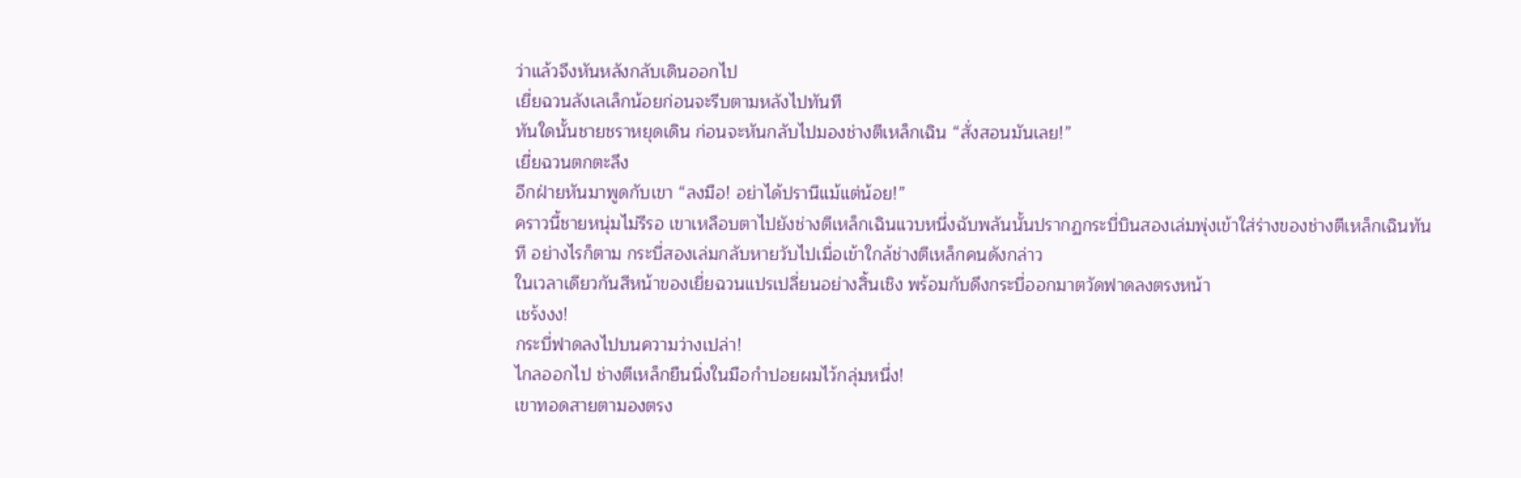ว่าแล้วจึงหันหลังกลับเดินออกไป
เยี่ยฉวนลังเลเล็กน้อยก่อนจะรีบตามหลังไปทันที
ทันใดนั้นชายชราหยุดเดิน ก่อนจะหันกลับไปมองช่างตีเหล็กเฉิน “สั่งสอนมันเลย!”
เยี่ยฉวนตกตะลึง
อีกฝ่ายหันมาพูดกับเขา “ลงมือ! อย่าได้ปรานีแม้แต่น้อย!”
คราวนี้ชายหนุ่มไม่รีรอ เขาเหลือบตาไปยังช่างตีเหล็กเฉินแวบหนึ่งฉับพลันนั้นปรากฏกระบี่บินสองเล่มพุ่งเข้าใส่ร่างของช่างตีเหล็กเฉินทันที อย่างไรก็ตาม กระบี่สองเล่มกลับหายวับไปเมื่อเข้าใกล้ช่างตีเหล็กคนดังกล่าว
ในเวลาเดียวกันสีหน้าของเยี่ยฉวนแปรเปลี่ยนอย่างสิ้นเชิง พร้อมกับดึงกระบี่ออกมาตวัดฟาดลงตรงหน้า
เชร้งงง!
กระบี่ฟาดลงไปบนความว่างเปล่า!
ไกลออกไป ช่างตีเหล็กยืนนิ่งในมือกำปอยผมไว้กลุ่มหนึ่ง!
เขาทอดสายตามองตรง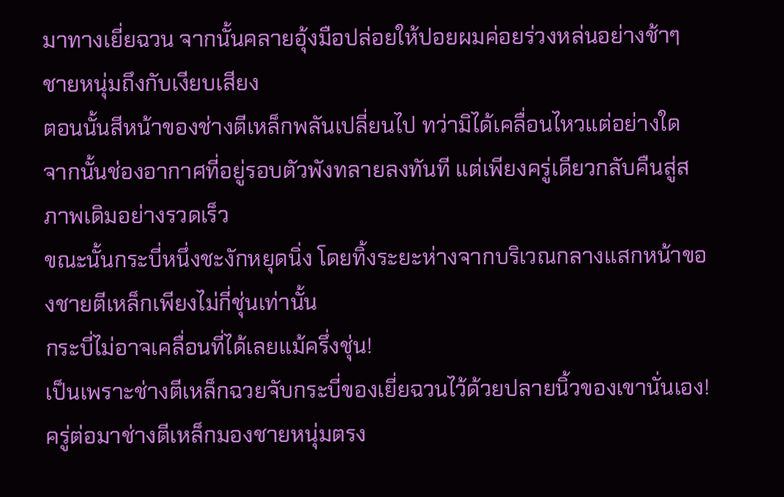มาทางเยี่ยฉวน จากนั้นคลายอุ้งมือปล่อยให้ปอยผมค่อยร่วงหล่นอย่างช้าๆ
ชายหนุ่มถึงกับเงียบเสียง
ตอนนั้นสีหน้าของช่างตีเหล็กพลันเปลี่ยนไป ทว่ามิได้เคลื่อนไหวแต่อย่างใด จากนั้นช่องอากาศที่อยู่รอบตัวพังทลายลงทันที แต่เพียงครู่เดียวกลับคืนสู่สภาพเดิมอย่างรวดเร็ว
ขณะนั้นกระบี่หนึ่งชะงักหยุดนิ่ง โดยทิ้งระยะห่างจากบริเวณกลางแสกหน้าของชายตีเหล็กเพียงไม่กี่ชุ่นเท่านั้น
กระบี่ไม่อาจเคลื่อนที่ได้เลยแม้ครึ่งชุ่น!
เป็นเพราะช่างตีเหล็กฉวยจับกระบี่ของเยี่ยฉวนไว้ด้วยปลายนิ้วของเขานั่นเอง!
ครู่ต่อมาช่างตีเหล็กมองชายหนุ่มตรง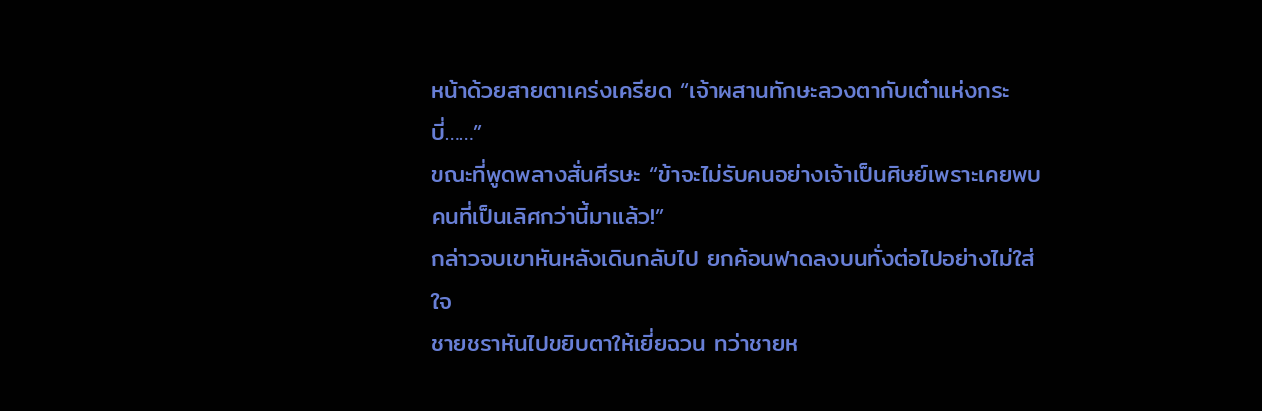หน้าด้วยสายตาเคร่งเครียด “เจ้าผสานทักษะลวงตากับเต๋าแห่งกระบี่……”
ขณะที่พูดพลางสั่นศีรษะ “ข้าจะไม่รับคนอย่างเจ้าเป็นศิษย์เพราะเคยพบคนที่เป็นเลิศกว่านี้มาแล้ว!”
กล่าวจบเขาหันหลังเดินกลับไป ยกค้อนฟาดลงบนทั่งต่อไปอย่างไม่ใส่ใจ
ชายชราหันไปขยิบตาให้เยี่ยฉวน ทว่าชายห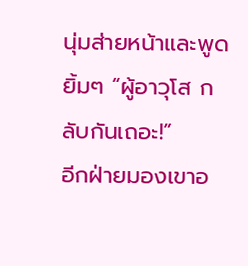นุ่มส่ายหน้าและพูดยิ้มๆ “ผู้อาวุโส กลับกันเถอะ!”
อีกฝ่ายมองเขาอ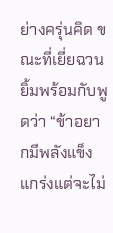ย่างครุ่นคิด ขณะที่เยี่ยฉวนยิ้มพร้อมกับพูดว่า “ข้าอยากมีพลังแข็งแกร่งแต่จะไม่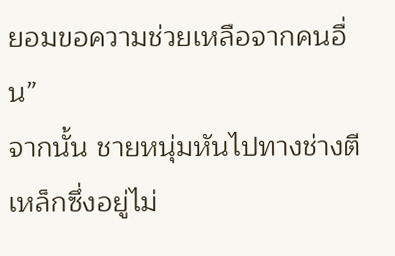ยอมขอความช่วยเหลือจากคนอื่น”
จากนั้น ชายหนุ่มหันไปทางช่างตีเหล็กซึ่งอยู่ไม่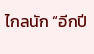ไกลนัก “อีกปี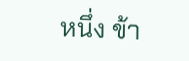หนึ่ง ข้า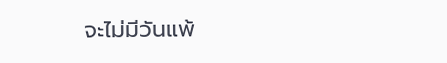จะไม่มีวันแพ้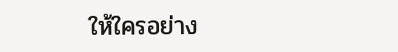ให้ใครอย่าง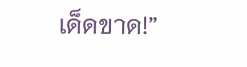เด็ดขาด!”